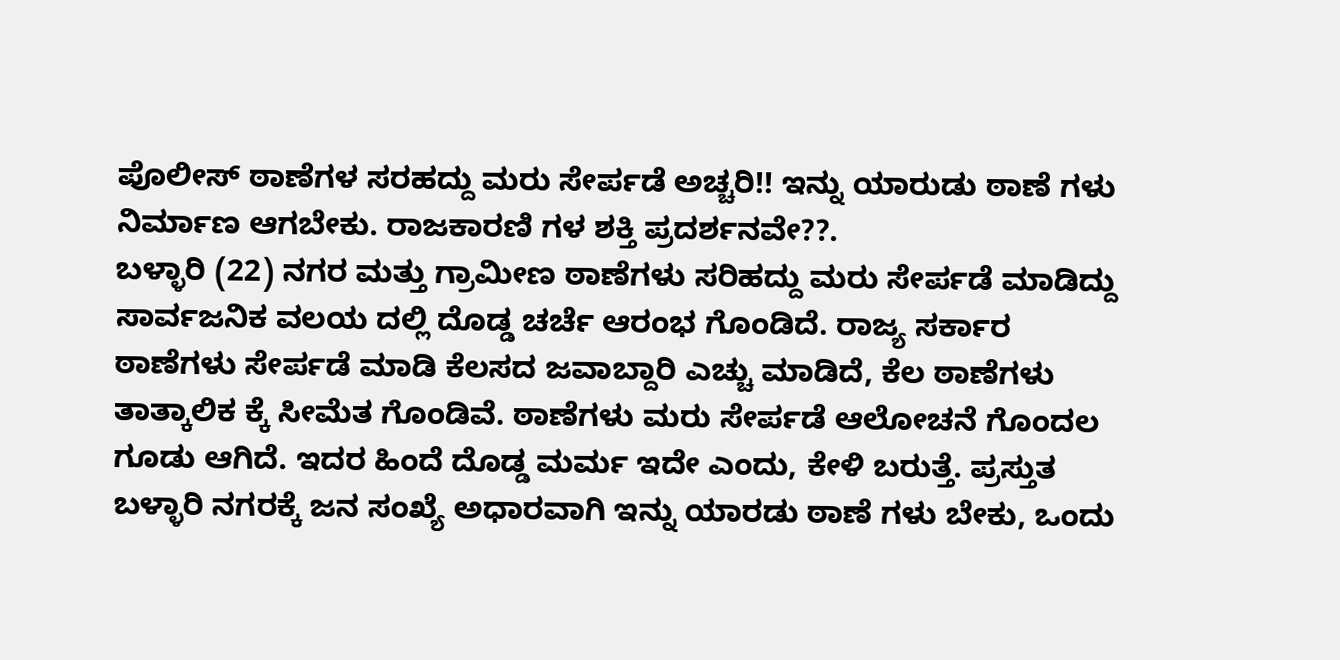ಪೊಲೀಸ್ ಠಾಣೆಗಳ ಸರಹದ್ದು ಮರು ಸೇರ್ಪಡೆ ಅಚ್ಚರಿ!! ಇನ್ನು ಯಾರುಡು ಠಾಣೆ ಗಳು ನಿರ್ಮಾಣ ಆಗಬೇಕು. ರಾಜಕಾರಣಿ ಗಳ ಶಕ್ತಿ ಪ್ರದರ್ಶನವೇ??.
ಬಳ್ಳಾರಿ (22) ನಗರ ಮತ್ತು ಗ್ರಾಮೀಣ ಠಾಣೆಗಳು ಸರಿಹದ್ದು ಮರು ಸೇರ್ಪಡೆ ಮಾಡಿದ್ದು ಸಾರ್ವಜನಿಕ ವಲಯ ದಲ್ಲಿ ದೊಡ್ಡ ಚರ್ಚೆ ಆರಂಭ ಗೊಂಡಿದೆ. ರಾಜ್ಯ ಸರ್ಕಾರ ಠಾಣೆಗಳು ಸೇರ್ಪಡೆ ಮಾಡಿ ಕೆಲಸದ ಜವಾಬ್ದಾರಿ ಎಚ್ಚು ಮಾಡಿದೆ, ಕೆಲ ಠಾಣೆಗಳು ತಾತ್ಕಾಲಿಕ ಕ್ಕೆ ಸೀಮೆತ ಗೊಂಡಿವೆ. ಠಾಣೆಗಳು ಮರು ಸೇರ್ಪಡೆ ಆಲೋಚನೆ ಗೊಂದಲ ಗೂಡು ಆಗಿದೆ. ಇದರ ಹಿಂದೆ ದೊಡ್ಡ ಮರ್ಮ ಇದೇ ಎಂದು, ಕೇಳಿ ಬರುತ್ತೆ. ಪ್ರಸ್ತುತ ಬಳ್ಳಾರಿ ನಗರಕ್ಕೆ ಜನ ಸಂಖ್ಯೆ ಅಧಾರವಾಗಿ ಇನ್ನು ಯಾರಡು ಠಾಣೆ ಗಳು ಬೇಕು, ಒಂದು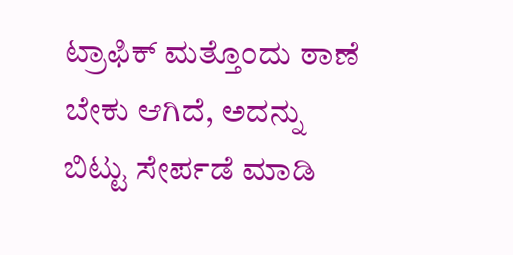ಟ್ರಾಫಿಕ್ ಮತ್ತೊಂದು ಠಾಣೆ ಬೇಕು ಆಗಿದೆ, ಅದನ್ನು ಬಿಟ್ಟು ಸೇರ್ಪಡೆ ಮಾಡಿ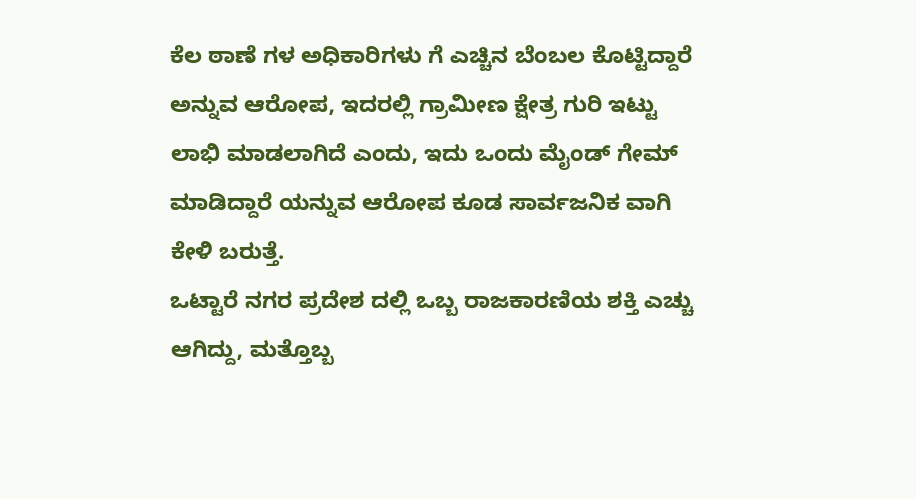ಕೆಲ ಠಾಣೆ ಗಳ ಅಧಿಕಾರಿಗಳು ಗೆ ಎಚ್ಚಿನ ಬೆಂಬಲ ಕೊಟ್ಟಿದ್ದಾರೆ ಅನ್ನುವ ಆರೋಪ, ಇದರಲ್ಲಿ ಗ್ರಾಮೀಣ ಕ್ಷೇತ್ರ ಗುರಿ ಇಟ್ಟು ಲಾಭಿ ಮಾಡಲಾಗಿದೆ ಎಂದು, ಇದು ಒಂದು ಮೈಂಡ್ ಗೇಮ್ ಮಾಡಿದ್ದಾರೆ ಯನ್ನುವ ಆರೋಪ ಕೂಡ ಸಾರ್ವಜನಿಕ ವಾಗಿ ಕೇಳಿ ಬರುತ್ತೆ.
ಒಟ್ಟಾರೆ ನಗರ ಪ್ರದೇಶ ದಲ್ಲಿ ಒಬ್ಬ ರಾಜಕಾರಣಿಯ ಶಕ್ತಿ ಎಚ್ಚು ಆಗಿದ್ದು, ಮತ್ತೊಬ್ಬ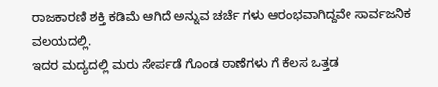ರಾಜಕಾರಣಿ ಶಕ್ತಿ ಕಡಿಮೆ ಆಗಿದೆ ಅನ್ನುವ ಚರ್ಚೆ ಗಳು ಆರಂಭವಾಗಿದ್ದವೇ ಸಾರ್ವಜನಿಕ ವಲಯದಲ್ಲಿ.
ಇದರ ಮದ್ಯದಲ್ಲಿ ಮರು ಸೇರ್ಪಡೆ ಗೊಂಡ ಠಾಣೆಗಳು ಗೆ ಕೆಲಸ ಒತ್ತಡ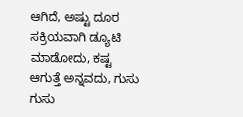ಆಗಿದೆ, ಅಷ್ಟು ದೂರ ಸಕ್ರಿಯವಾಗಿ ಡ್ಯೂಟಿ ಮಾಡೋದು, ಕಷ್ಟ ಆಗುತ್ತೆ ಅನ್ನವದು, ಗುಸು ಗುಸು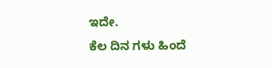ಇದೇ.
ಕೆಲ ದಿನ ಗಳು ಹಿಂದೆ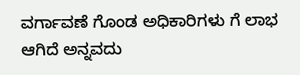ವರ್ಗಾವಣೆ ಗೊಂಡ ಅಧಿಕಾರಿಗಳು ಗೆ ಲಾಭ ಆಗಿದೆ ಅನ್ನವದು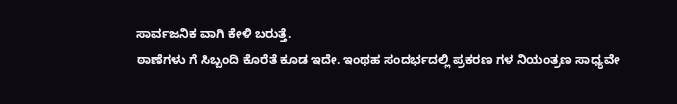ಸಾರ್ವಜನಿಕ ವಾಗಿ ಕೇಳಿ ಬರುತ್ತೆ.
ಠಾಣೆಗಳು ಗೆ ಸಿಬ್ಬಂದಿ ಕೊರೆತೆ ಕೂಡ ಇದೇ. ಇಂಥಹ ಸಂದರ್ಭದಲ್ಲಿ ಪ್ರಕರಣ ಗಳ ನಿಯಂತ್ರಣ ಸಾಧ್ಯವೇ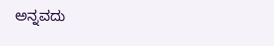ಅನ್ನವದು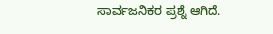ಸಾರ್ವಜನಿಕರ ಪ್ರಶ್ನೆ ಆಗಿದೆ.